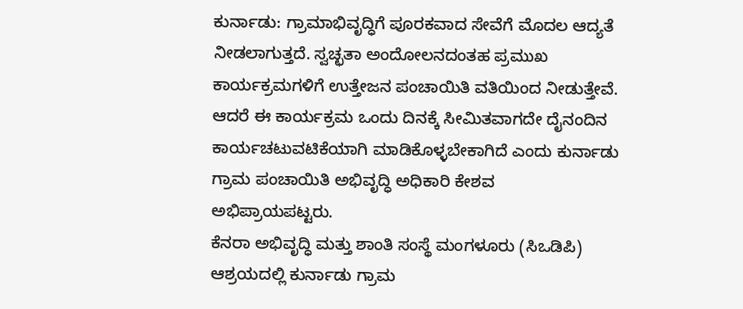ಕುರ್ನಾಡು: ಗ್ರಾಮಾಭಿವೃದ್ಧಿಗೆ ಪೂರಕವಾದ ಸೇವೆಗೆ ಮೊದಲ ಆದ್ಯತೆ ನೀಡಲಾಗುತ್ತದೆ. ಸ್ವಚ್ಛತಾ ಅಂದೋಲನದಂತಹ ಪ್ರಮುಖ ಕಾರ್ಯಕ್ರಮಗಳಿಗೆ ಉತ್ತೇಜನ ಪಂಚಾಯಿತಿ ವತಿಯಿಂದ ನೀಡುತ್ತೇವೆ. ಆದರೆ ಈ ಕಾರ್ಯಕ್ರಮ ಒಂದು ದಿನಕ್ಕೆ ಸೀಮಿತವಾಗದೇ ದೈನಂದಿನ ಕಾರ್ಯಚಟುವಟಿಕೆಯಾಗಿ ಮಾಡಿಕೊಳ್ಳಬೇಕಾಗಿದೆ ಎಂದು ಕುರ್ನಾಡು ಗ್ರಾಮ ಪಂಚಾಯಿತಿ ಅಭಿವೃದ್ಧಿ ಅಧಿಕಾರಿ ಕೇಶವ ಅಭಿಪ್ರಾಯಪಟ್ಟರು.
ಕೆನರಾ ಅಭಿವೃದ್ಧಿ ಮತ್ತು ಶಾಂತಿ ಸಂಸ್ಥೆ ಮಂಗಳೂರು (ಸಿಒಡಿಪಿ) ಆಶ್ರಯದಲ್ಲಿ ಕುರ್ನಾಡು ಗ್ರಾಮ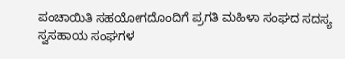ಪಂಚಾಯಿತಿ ಸಹಯೋಗದೊಂದಿಗೆ ಪ್ರಗತಿ ಮಹಿಳಾ ಸಂಘದ ಸದಸ್ಯ ಸ್ವಸಹಾಯ ಸಂಘಗಳ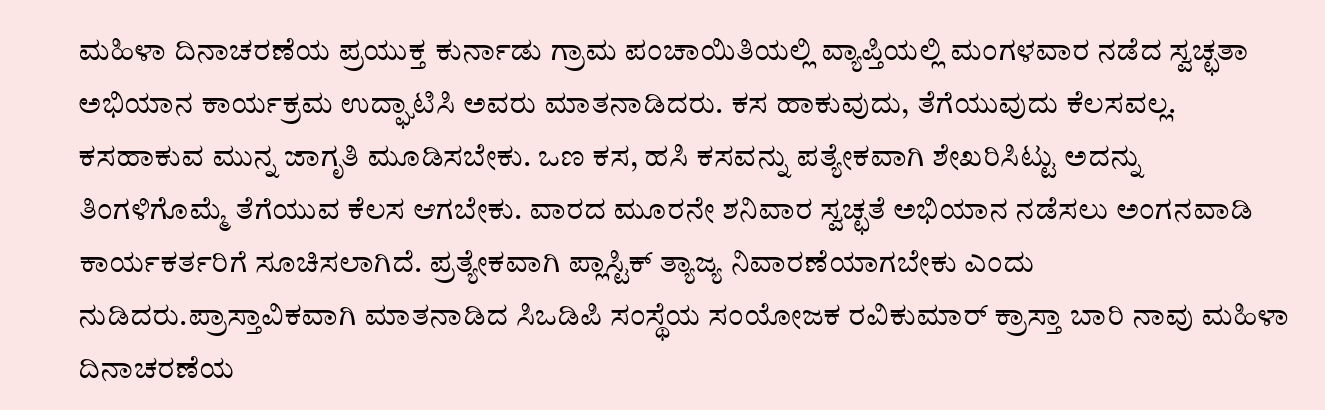ಮಹಿಳಾ ದಿನಾಚರಣೆಯ ಪ್ರಯುಕ್ತ ಕುರ್ನಾಡು ಗ್ರಾಮ ಪಂಚಾಯಿತಿಯಲ್ಲಿ ವ್ಯಾಪ್ತಿಯಲ್ಲಿ ಮಂಗಳವಾರ ನಡೆದ ಸ್ವಚ್ಛತಾ ಅಭಿಯಾನ ಕಾರ್ಯಕ್ರಮ ಉದ್ಘಾಟಿಸಿ ಅವರು ಮಾತನಾಡಿದರು. ಕಸ ಹಾಕುವುದು, ತೆಗೆಯುವುದು ಕೆಲಸವಲ್ಲ. ಕಸಹಾಕುವ ಮುನ್ನ ಜಾಗೃತಿ ಮೂಡಿಸಬೇಕು. ಒಣ ಕಸ, ಹಸಿ ಕಸವನ್ನು ಪತ್ಯೇಕವಾಗಿ ಶೇಖರಿಸಿಟ್ಟು ಅದನ್ನು ತಿಂಗಳಿಗೊಮ್ಮೆ ತೆಗೆಯುವ ಕೆಲಸ ಆಗಬೇಕು. ವಾರದ ಮೂರನೇ ಶನಿವಾರ ಸ್ವಚ್ಛತೆ ಅಭಿಯಾನ ನಡೆಸಲು ಅಂಗನವಾಡಿ ಕಾರ್ಯಕರ್ತರಿಗೆ ಸೂಚಿಸಲಾಗಿದೆ. ಪ್ರತ್ಯೇಕವಾಗಿ ಪ್ಲಾಸ್ಟಿಕ್ ತ್ಯಾಜ್ಯ ನಿವಾರಣೆಯಾಗಬೇಕು ಎಂದು ನುಡಿದರು.ಪ್ರಾಸ್ತಾವಿಕವಾಗಿ ಮಾತನಾಡಿದ ಸಿಒಡಿಪಿ ಸಂಸ್ಥೆಯ ಸಂಯೋಜಕ ರವಿಕುಮಾರ್ ಕ್ರಾಸ್ತಾ ಬಾರಿ ನಾವು ಮಹಿಳಾ ದಿನಾಚರಣೆಯ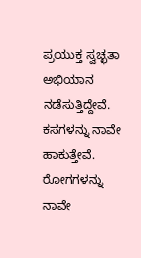ಪ್ರಯುಕ್ತ ಸ್ವಚ್ಛತಾ ಅಭಿಯಾನ ನಡೆಸುತ್ತಿದ್ದೇವೆ. ಕಸಗಳನ್ನು ನಾವೇ ಹಾಕುತ್ತೇವೆ. ರೋಗಗಳನ್ನು ನಾವೇ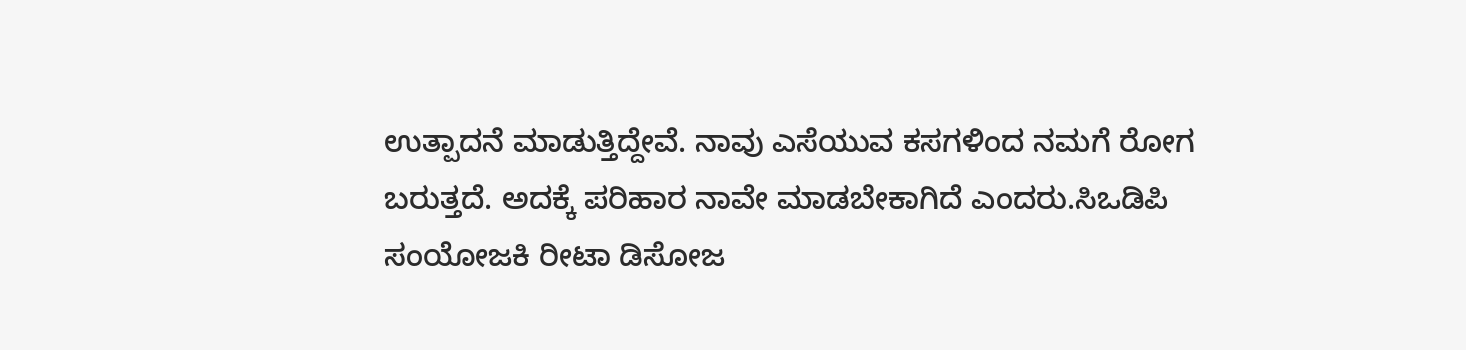ಉತ್ಪಾದನೆ ಮಾಡುತ್ತಿದ್ದೇವೆ. ನಾವು ಎಸೆಯುವ ಕಸಗಳಿಂದ ನಮಗೆ ರೋಗ ಬರುತ್ತದೆ. ಅದಕ್ಕೆ ಪರಿಹಾರ ನಾವೇ ಮಾಡಬೇಕಾಗಿದೆ ಎಂದರು.ಸಿಒಡಿಪಿ ಸಂಯೋಜಕಿ ರೀಟಾ ಡಿಸೋಜ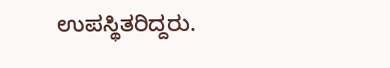ಉಪಸ್ಥಿತರಿದ್ದರು.